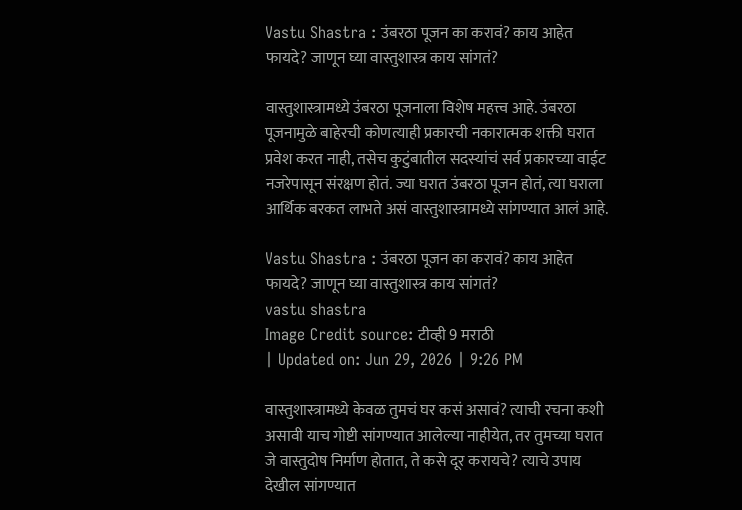Vastu Shastra : उंबरठा पूजन का करावं? काय आहेत फायदे? जाणून घ्या वास्तुशास्त्र काय सांगतं?

वास्तुशास्त्रामध्ये उंबरठा पूजनाला विशेष महत्त्व आहे. उंबरठा पूजनामुळे बाहेरची कोणत्याही प्रकारची नकारात्मक शक्ती घरात प्रवेश करत नाही, तसेच कुटुंबातील सदस्यांचं सर्व प्रकारच्या वाईट नजरेपासून संरक्षण होतं. ज्या घरात उंबरठा पूजन होतं, त्या घराला आर्थिक बरकत लाभते असं वास्तुशास्त्रामध्ये सांगण्यात आलं आहे.

Vastu Shastra : उंबरठा पूजन का करावं? काय आहेत फायदे? जाणून घ्या वास्तुशास्त्र काय सांगतं?
vastu shastra
Image Credit source: टीव्ही 9 मराठी
| Updated on: Jun 29, 2026 | 9:26 PM

वास्तुशास्त्रामध्ये केवळ तुमचं घर कसं असावं? त्याची रचना कशी असावी याच गोष्टी सांगण्यात आलेल्या नाहीयेत, तर तुमच्या घरात जे वास्तुदोष निर्माण होतात, ते कसे दूर करायचे? त्याचे उपाय देखील सांगण्यात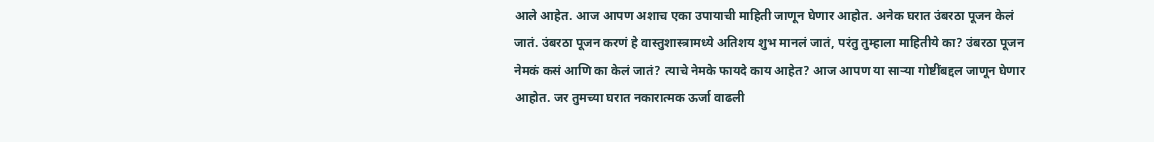आले आहेत. आज आपण अशाच एका उपायाची माहिती जाणून घेणार आहोत. अनेक घरात उंबरठा पूजन केलं जातं. उंबरठा पूजन करणं हे वास्तुशास्त्रामध्ये अतिशय शुभ मानलं जातं, परंतु तुम्हाला माहितीये का? उंबरठा पूजन नेमकं कसं आणि का केलं जातं? त्याचे नेमके फायदे काय आहेत? आज आपण या साऱ्या गोष्टींबद्दल जाणून घेणार आहोत. जर तुमच्या घरात नकारात्मक ऊर्जा वाढली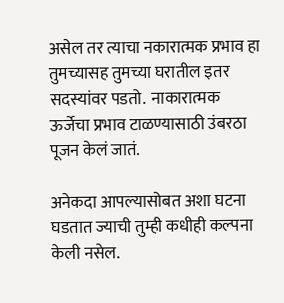असेल तर त्याचा नकारात्मक प्रभाव हा तुमच्यासह तुमच्या घरातील इतर सदस्यांवर पडतो.  नाकारात्मक ऊर्जेचा प्रभाव टाळण्यासाठी उंबरठा पूजन केलं जातं.

अनेकदा आपल्यासोबत अशा घटना घडतात ज्याची तुम्ही कधीही कल्पना केली नसेल.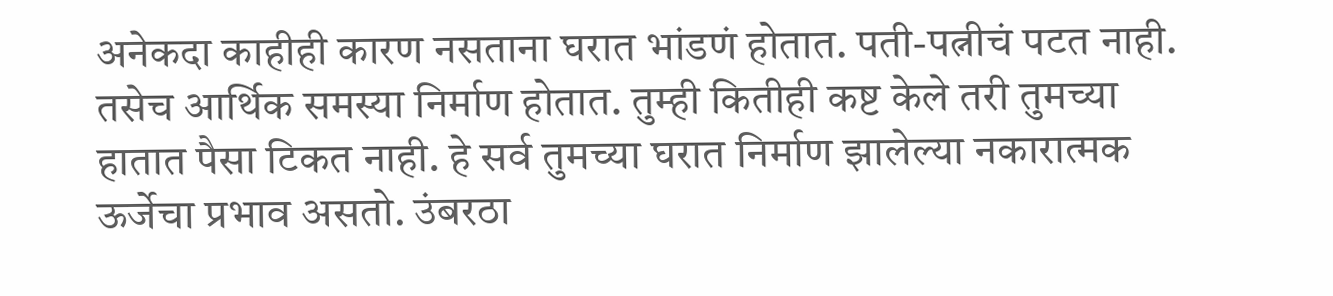अनेकदा काहीही कारण नसताना घरात भांडणं होतात. पती-पत्नीचं पटत नाही. तसेच आर्थिक समस्या निर्माण होतात. तुम्ही कितीही कष्ट केले तरी तुमच्या हातात पैसा टिकत नाही. हे सर्व तुमच्या घरात निर्माण झालेल्या नकारात्मक ऊर्जेचा प्रभाव असतो. उंबरठा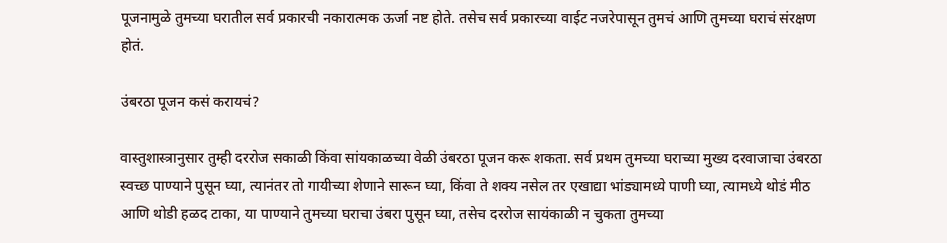पूजनामुळे तुमच्या घरातील सर्व प्रकारची नकारात्मक ऊर्जा नष्ट होते. तसेच सर्व प्रकारच्या वाईट नजरेपासून तुमचं आणि तुमच्या घराचं संरक्षण होतं.

उंबरठा पूजन कसं करायचं?

वास्तुशास्त्रानुसार तुम्ही दररोज सकाळी किंवा सांयकाळच्या वेळी उंबरठा पूजन करू शकता. सर्व प्रथम तुमच्या घराच्या मुख्य दरवाजाचा उंबरठा स्वच्छ पाण्याने पुसून घ्या, त्यानंतर तो गायीच्या शेणाने सारून घ्या, किंवा ते शक्य नसेल तर एखाद्या भांड्यामध्ये पाणी घ्या, त्यामध्ये थोडं मीठ आणि थोडी हळद टाका, या पाण्याने तुमच्या घराचा उंबरा पुसून घ्या, तसेच दररोज सायंकाळी न चुकता तुमच्या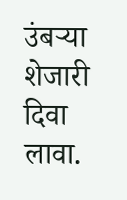उंबऱ्या शेजारी दिवा लावा.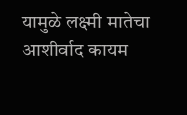यामुळे लक्ष्मी मातेचा आशीर्वाद कायम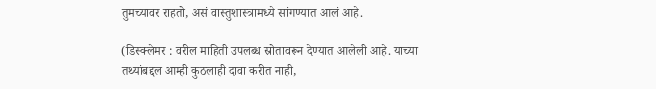तुमच्यावर राहतो, असं वास्तुशास्त्रामध्ये सांगण्यात आलं आहे.

(डिस्क्लेमर : वरील माहिती उपलब्ध स्रोतावरून देण्यात आलेली आहे. याच्या तथ्यांबद्दल आम्ही कुठलाही दावा करीत नाही,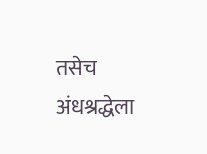तसेच अंधश्रद्धेला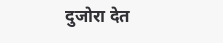दुजोरा देत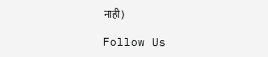नाही)

Follow Us